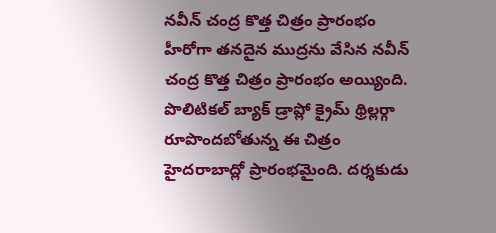నవీన్ చంద్ర కొత్త చిత్రం ప్రారంభం
హీరోగా తనదైన ముద్రను వేసిన నవీన్ చంద్ర కొత్త చిత్రం ప్రారంభం అయ్యింది. పొలిటికల్ బ్యాక్ డ్రాప్లో క్రైమ్ థ్రిల్లర్గా రూపొందబోతున్న ఈ చిత్రం హైదరాబాద్లో ప్రారంభమైంది. దర్శకుడు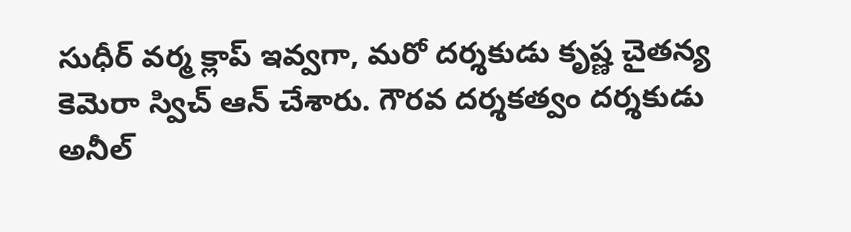సుధీర్ వర్మ క్లాప్ ఇవ్వగా, మరో దర్శకుడు కృష్ణ చైతన్య కెమెరా స్విచ్ ఆన్ చేశారు. గౌరవ దర్శకత్వం దర్శకుడు అనీల్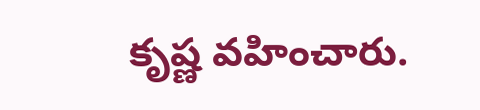కృష్ణ వహించారు.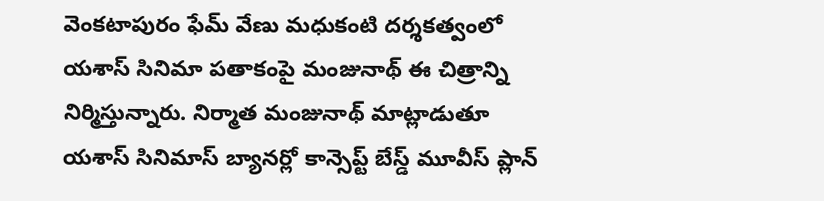వెంకటాపురం ఫేమ్ వేణు మధుకంటి దర్శకత్వంలో యశాస్ సినిమా పతాకంపై మంజునాథ్ ఈ చిత్రాన్ని నిర్మిస్తున్నారు. నిర్మాత మంజునాథ్ మాట్లాడుతూ యశాస్ సినిమాస్ బ్యానర్లో కాన్సెప్ట్ బేస్డ్ మూవీస్ ప్లాన్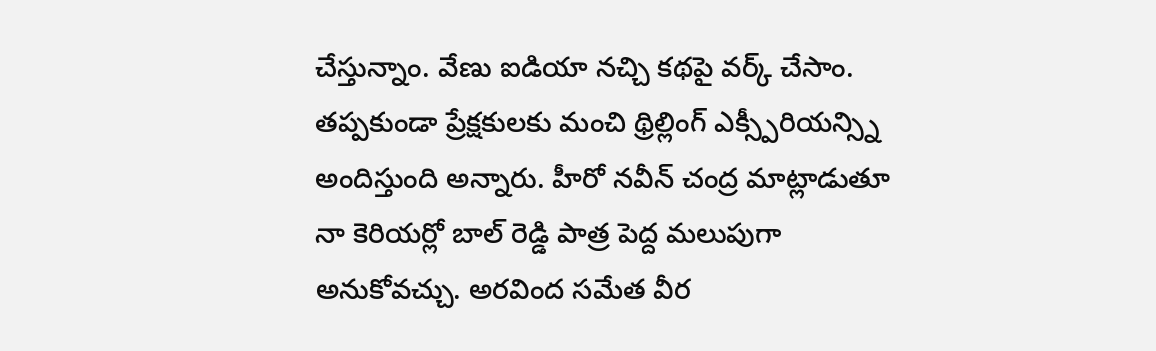చేస్తున్నాం. వేణు ఐడియా నచ్చి కథపై వర్క్ చేసాం. తప్పకుండా ప్రేక్షకులకు మంచి థ్రిల్లింగ్ ఎక్స్పీరియన్స్ని అందిస్తుంది అన్నారు. హీరో నవీన్ చంద్ర మాట్లాడుతూ నా కెరియర్లో బాల్ రెడ్డి పాత్ర పెద్ద మలుపుగా అనుకోవచ్చు. అరవింద సమేత వీర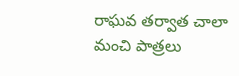రాఘవ తర్వాత చాలా మంచి పాత్రలు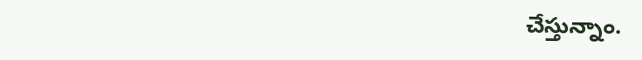చేస్తున్నాం.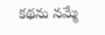కథను నమ్మే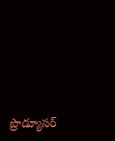ప్రొడ్యూసర్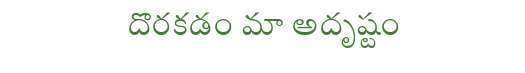దొరకడం మా అదృష్టం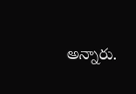అన్నారు.